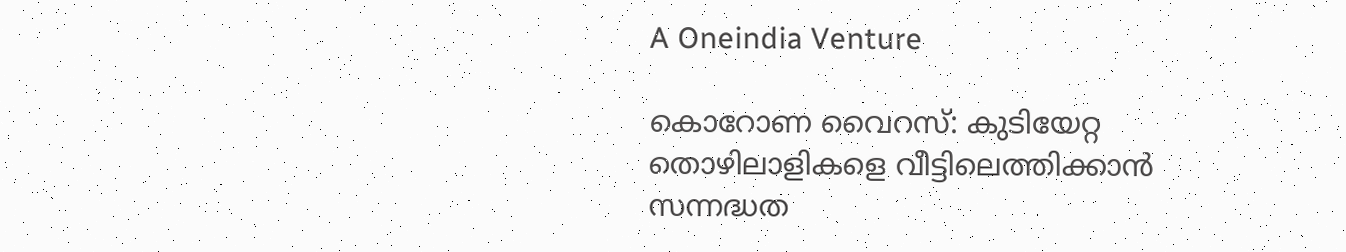A Oneindia Venture

കൊറോണ വൈറസ്: കുടിയേറ്റ തൊഴിലാളികളെ വീട്ടിലെത്തിക്കാന്‍ സന്നദ്ധത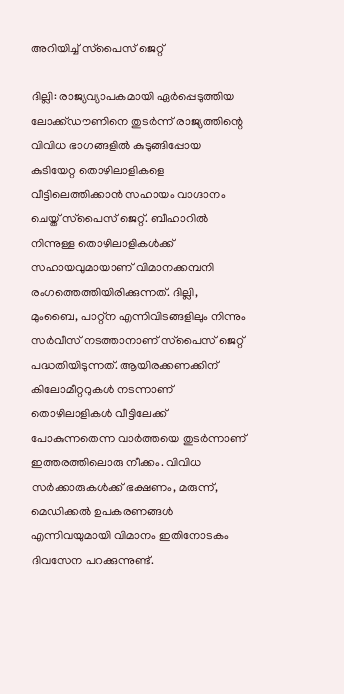അറിയിച്ച് സ്‌പൈസ് ജെറ്റ്

ദില്ലി: രാജ്യവ്യാപകമായി ഏര്‍പ്പെടുത്തിയ ലോക്ക്ഡൗണിനെ തുടര്‍ന്ന് രാജ്യത്തിന്റെ വിവിധ ഭാഗങ്ങളില്‍ കുടുങ്ങിപ്പോയ കുടിയേറ്റ തൊഴിലാളികളെ വീട്ടിലെത്തിക്കാന്‍ സഹായം വാഗ്ദാനം ചെയ്ത് സ്‌പൈസ് ജെറ്റ്. ബീഹാറില്‍ നിന്നുള്ള തൊഴിലാളികള്‍ക്ക് സഹായവുമായാണ് വിമാനക്കമ്പനി രംഗത്തെത്തിയിരിക്കുന്നത്. ദില്ലി, മുംബൈ, പാറ്റ്‌ന എന്നിവിടങ്ങളിലും നിന്നും സര്‍വീസ് നടത്താനാണ് സ്‌പൈസ് ജെറ്റ് പദ്ധതിയിടുന്നത്. ആയിരക്കണക്കിന് കിലോമീറ്ററുകള്‍ നടന്നാണ് തൊഴിലാളികള്‍ വീട്ടിലേക്ക് പോകുന്നതെന്ന വാര്‍ത്തയെ തുടര്‍ന്നാണ് ഇത്തരത്തിലൊരു നീക്കം. വിവിധ സര്‍ക്കാരുകള്‍ക്ക് ഭക്ഷണം, മരുന്ന്, മെഡിക്കല്‍ ഉപകരണങ്ങള്‍ എന്നിവയുമായി വിമാനം ഇതിനോടകം ദിവസേന പറക്കുന്നുണ്ട്.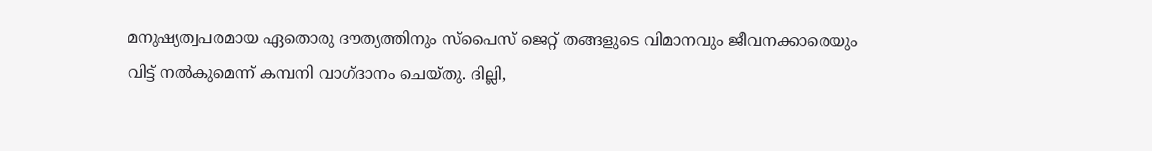മനുഷ്യത്വപരമായ ഏതൊരു ദൗത്യത്തിനും സ്‌പൈസ് ജെറ്റ് തങ്ങളുടെ വിമാനവും ജീവനക്കാരെയും വിട്ട് നല്‍കുമെന്ന് കമ്പനി വാഗ്ദാനം ചെയ്തു. ദില്ലി,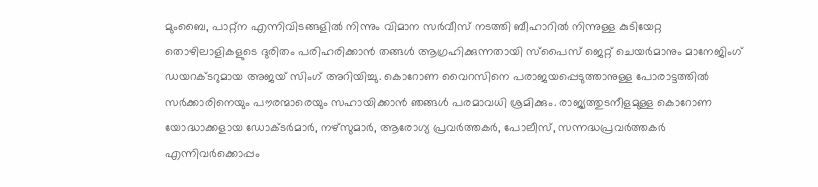മുംബൈ, പാറ്റ്‌ന എന്നിവിടങ്ങളില്‍ നിന്നും വിമാന സര്‍വീസ് നടത്തി ബീഹാറില്‍ നിന്നുള്ള കുടിയേറ്റ തൊഴിലാളികളുടെ ദുരിതം പരിഹരിക്കാന്‍ തങ്ങള്‍ ആഗ്രഹിക്കുന്നതായി സ്‌പൈസ് ജെറ്റ് ചെയര്‍മാനും മാനേജിംഗ് ഡയറക്ടറുമായ അജയ് സിംഗ് അറിയിച്ചു. കൊറോണ വൈറസിനെ പരാജയപ്പെടുത്താനുള്ള പോരാട്ടത്തില്‍ സര്‍ക്കാരിനെയും പൗരന്മാരെയും സഹായിക്കാന്‍ ഞങ്ങള്‍ പരമാവധി ശ്രമിക്കും. രാജ്യത്തുടനീളമുള്ള കൊറോണ യോദ്ധാക്കളായ ഡോക്ടര്‍മാര്‍, നഴ്സുമാര്‍, ആരോഗ്യ പ്രവര്‍ത്തകര്‍, പോലീസ്, സന്നദ്ധപ്രവര്‍ത്തകര്‍ എന്നിവര്‍ക്കൊപ്പം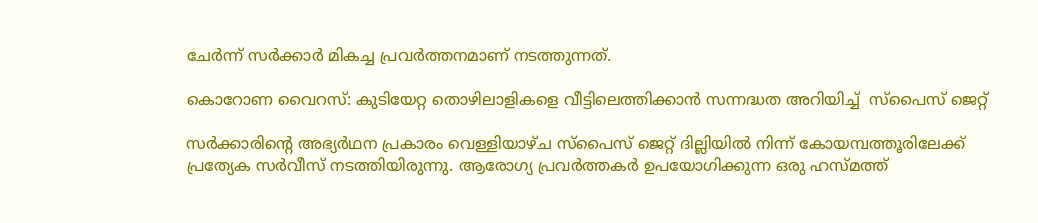ചേര്‍ന്ന് സര്‍ക്കാര്‍ മികച്ച പ്രവര്‍ത്തനമാണ് നടത്തുന്നത്.

കൊറോണ വൈറസ്: കുടിയേറ്റ തൊഴിലാളികളെ വീട്ടിലെത്തിക്കാന്‍ സന്നദ്ധത അറിയിച്ച്  സ്‌പൈസ് ജെറ്റ്

സര്‍ക്കാരിന്റെ അഭ്യര്‍ഥന പ്രകാരം വെള്ളിയാഴ്ച സ്പൈസ് ജെറ്റ് ദില്ലിയില്‍ നിന്ന് കോയമ്പത്തൂരിലേക്ക് പ്രത്യേക സര്‍വീസ് നടത്തിയിരുന്നു. ആരോഗ്യ പ്രവര്‍ത്തകര്‍ ഉപയോഗിക്കുന്ന ഒരു ഹസ്മത്ത്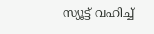സ്യൂട്ട് വഹിച്ച്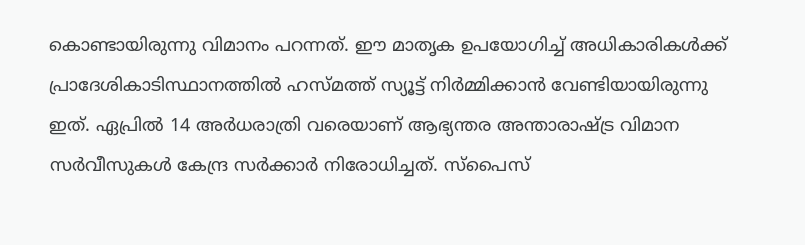കൊണ്ടായിരുന്നു വിമാനം പറന്നത്. ഈ മാതൃക ഉപയോഗിച്ച് അധികാരികള്‍ക്ക് പ്രാദേശികാടിസ്ഥാനത്തില്‍ ഹസ്മത്ത് സ്യൂട്ട് നിര്‍മ്മിക്കാന്‍ വേണ്ടിയായിരുന്നു ഇത്. ഏപ്രില്‍ 14 അര്‍ധരാത്രി വരെയാണ് ആഭ്യന്തര അന്താരാഷ്ട്ര വിമാന സര്‍വീസുകള്‍ കേന്ദ്ര സര്‍ക്കാര്‍ നിരോധിച്ചത്. സ്‌പൈസ്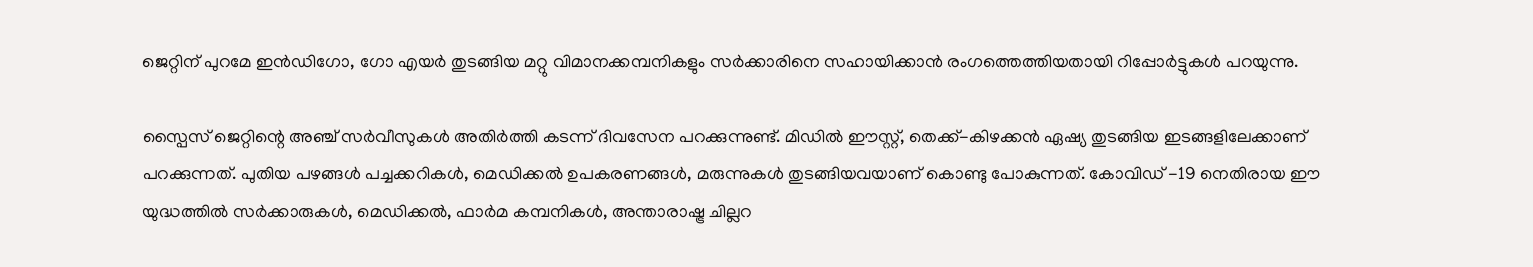ജെറ്റിന് പുറമേ ഇന്‍ഡിഗോ, ഗോ എയര്‍ തുടങ്ങിയ മറ്റു വിമാനക്കമ്പനികളും സര്‍ക്കാരിനെ സഹായിക്കാന്‍ രംഗത്തെത്തിയതായി റിപ്പോര്‍ട്ടുകള്‍ പറയുന്നു.

സ്പൈസ് ജെറ്റിന്റെ അഞ്ച് സര്‍വീസുകള്‍ അതിര്‍ത്തി കടന്ന് ദിവസേന പറക്കുന്നുണ്ട്. മിഡില്‍ ഈസ്റ്റ്, തെക്ക്-കിഴക്കന്‍ ഏഷ്യ തുടങ്ങിയ ഇടങ്ങളിലേക്കാണ് പറക്കുന്നത്. പുതിയ പഴങ്ങള്‍ പച്ചക്കറികള്‍, മെഡിക്കല്‍ ഉപകരണങ്ങള്‍, മരുന്നുകള്‍ തുടങ്ങിയവയാണ് കൊണ്ടു പോകുന്നത്. കോവിഡ് -19 നെതിരായ ഈ യുദ്ധത്തില്‍ സര്‍ക്കാരുകള്‍, മെഡിക്കല്‍, ഫാര്‍മ കമ്പനികള്‍, അന്താരാഷ്ട്ര ചില്ലറ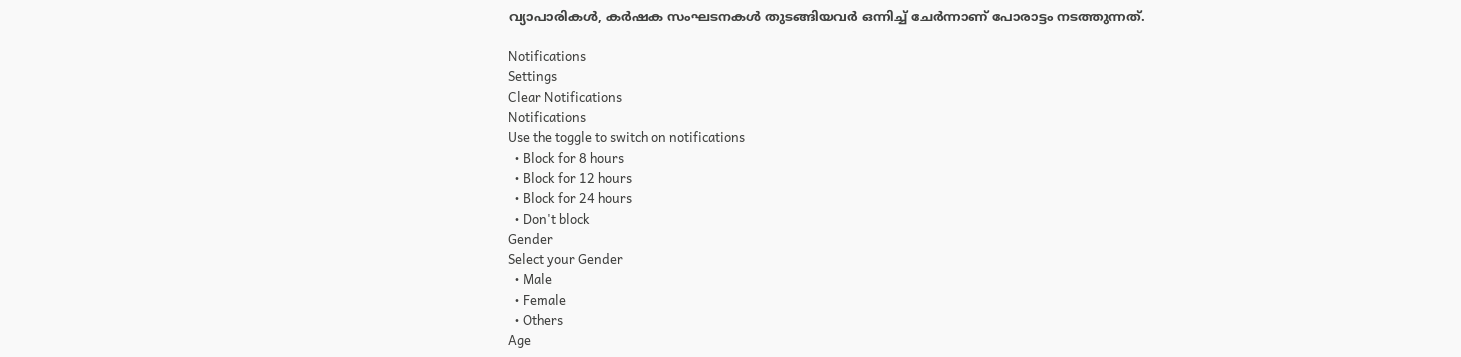വ്യാപാരികള്‍, കര്‍ഷക സംഘടനകള്‍ തുടങ്ങിയവര്‍ ഒന്നിച്ച് ചേര്‍ന്നാണ് പോരാട്ടം നടത്തുന്നത്.

Notifications
Settings
Clear Notifications
Notifications
Use the toggle to switch on notifications
  • Block for 8 hours
  • Block for 12 hours
  • Block for 24 hours
  • Don't block
Gender
Select your Gender
  • Male
  • Female
  • Others
Age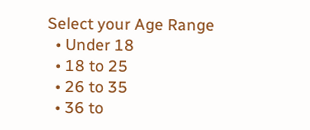Select your Age Range
  • Under 18
  • 18 to 25
  • 26 to 35
  • 36 to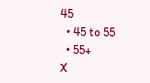45
  • 45 to 55
  • 55+
X